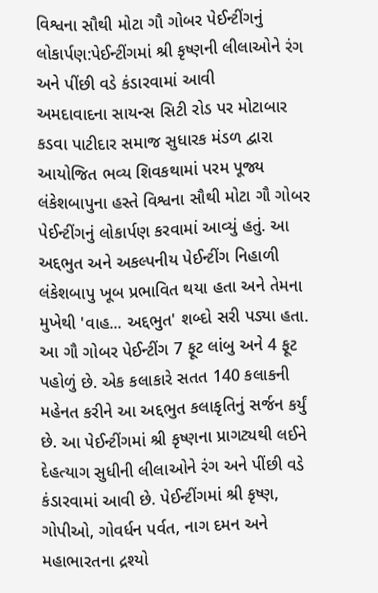વિશ્વના સૌથી મોટા ગૌ ગોબર પેઈન્ટીંગનું લોકાર્પણ:પેઈન્ટીંગમાં શ્રી કૃષ્ણની લીલાઓને રંગ અને પીંછી વડે કંડારવામાં આવી
અમદાવાદના સાયન્સ સિટી રોડ પર મોટાબાર કડવા પાટીદાર સમાજ સુધારક મંડળ દ્વારા આયોજિત ભવ્ય શિવકથામાં પરમ પૂજ્ય લંકેશબાપુના હસ્તે વિશ્વના સૌથી મોટા ગૌ ગોબર પેઈન્ટીંગનું લોકાર્પણ કરવામાં આવ્યું હતું. આ અદ્દભુત અને અકલ્પનીય પેઈન્ટીંગ નિહાળી લંકેશબાપુ ખૂબ પ્રભાવિત થયા હતા અને તેમના મુખેથી 'વાહ... અદ્દભુત' શબ્દો સરી પડ્યા હતા. આ ગૌ ગોબર પેઈન્ટીંગ 7 ફૂટ લાંબુ અને 4 ફૂટ પહોળું છે. એક કલાકારે સતત 140 કલાકની મહેનત કરીને આ અદ્દભુત કલાકૃતિનું સર્જન કર્યું છે. આ પેઈન્ટીંગમાં શ્રી કૃષ્ણના પ્રાગટ્યથી લઈને દેહત્યાગ સુધીની લીલાઓને રંગ અને પીંછી વડે કંડારવામાં આવી છે. પેઈન્ટીંગમાં શ્રી કૃષ્ણ, ગોપીઓ, ગોવર્ધન પર્વત, નાગ દમન અને મહાભારતના દ્રશ્યો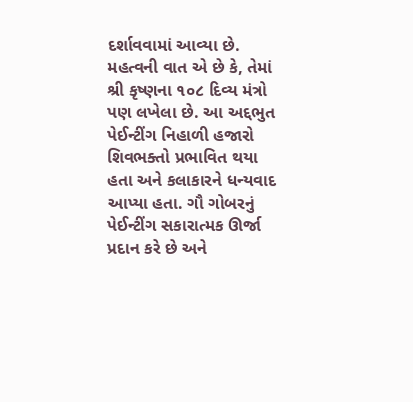દર્શાવવામાં આવ્યા છે. મહત્વની વાત એ છે કે, તેમાં શ્રી કૃષ્ણના ૧૦૮ દિવ્ય મંત્રો પણ લખેલા છે. આ અદ્દભુત પેઈન્ટીંગ નિહાળી હજારો શિવભક્તો પ્રભાવિત થયા હતા અને કલાકારને ધન્યવાદ આપ્યા હતા. ગૌ ગોબરનું પેઈન્ટીંગ સકારાત્મક ઊર્જા પ્રદાન કરે છે અને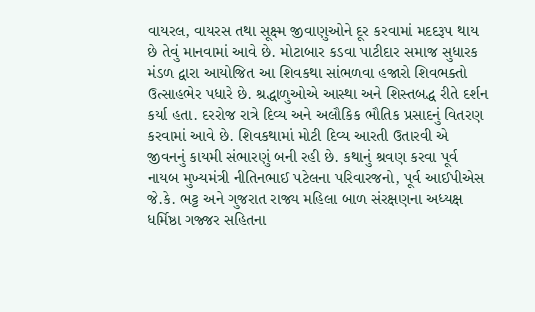વાયરલ, વાયરસ તથા સૂક્ષ્મ જીવાણુઓને દૂર કરવામાં મદદરૂપ થાય છે તેવું માનવામાં આવે છે. મોટાબાર કડવા પાટીદાર સમાજ સુધારક મંડળ દ્વારા આયોજિત આ શિવકથા સાંભળવા હજારો શિવભક્તો ઉત્સાહભેર પધારે છે. શ્રદ્ધાળુઓએ આસ્થા અને શિસ્તબદ્ધ રીતે દર્શન કર્યા હતા. દરરોજ રાત્રે દિવ્ય અને અલૌકિક ભૌતિક પ્રસાદનું વિતરણ કરવામાં આવે છે. શિવકથામાં મોટી દિવ્ય આરતી ઉતારવી એ જીવનનું કાયમી સંભારણું બની રહી છે. કથાનું શ્રવણ કરવા પૂર્વ નાયબ મુખ્યમંત્રી નીતિનભાઈ પટેલના પરિવારજનો, પૂર્વ આઈપીએસ જે.કે. ભટ્ટ અને ગુજરાત રાજ્ય મહિલા બાળ સંરક્ષણના અધ્યક્ષ ધર્મિષ્ઠા ગજ્જર સહિતના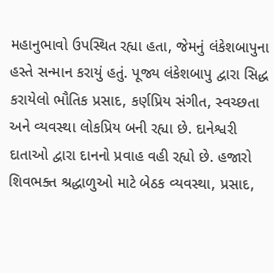મહાનુભાવો ઉપસ્થિત રહ્યા હતા, જેમનું લંકેશબાપુના હસ્તે સન્માન કરાયું હતું. પૂજ્ય લંકેશબાપુ દ્વારા સિદ્ધ કરાયેલો ભૌતિક પ્રસાદ, કર્ણપ્રિય સંગીત, સ્વચ્છતા અને વ્યવસ્થા લોકપ્રિય બની રહ્યા છે. દાનેશ્વરી દાતાઓ દ્વારા દાનનો પ્રવાહ વહી રહ્યો છે. હજારો શિવભક્ત શ્રદ્ધાળુઓ માટે બેઠક વ્યવસ્થા, પ્રસાદ,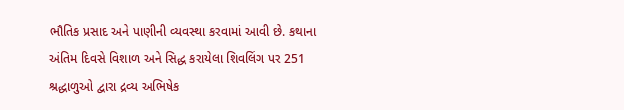ભૌતિક પ્રસાદ અને પાણીની વ્યવસ્થા કરવામાં આવી છે. કથાના અંતિમ દિવસે વિશાળ અને સિદ્ધ કરાયેલા શિવલિંગ પર 251 શ્રદ્ધાળુઓ દ્વારા દ્રવ્ય અભિષેક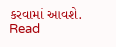કરવામાં આવશે.
Read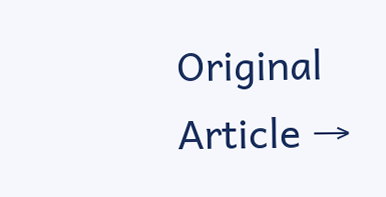Original Article →